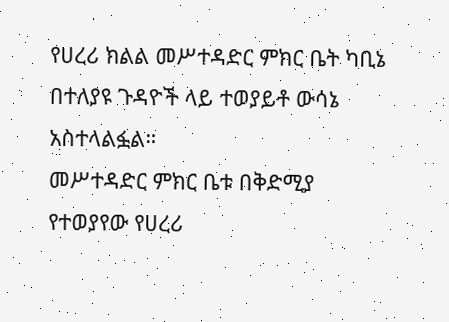የሀረሪ ክልል መሥተዳድር ምክር ቤት ካቢኔ በተለያዩ ጉዳዮች ላይ ተወያይቶ ውሳኔ አስተላልፏል።
መሥተዳድር ምክር ቤቱ በቅድሚያ የተወያየው የሀረሪ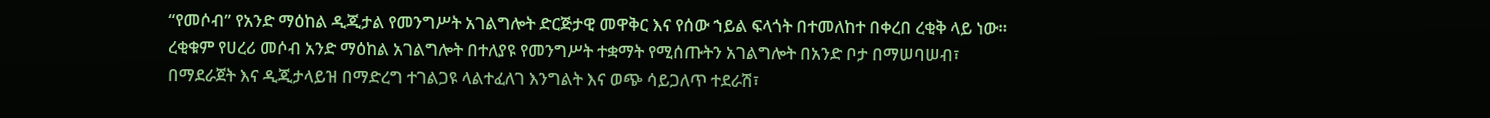“የመሶብ” የአንድ ማዕከል ዲጂታል የመንግሥት አገልግሎት ድርጅታዊ መዋቅር እና የሰው ኀይል ፍላጎት በተመለከተ በቀረበ ረቂቅ ላይ ነው።
ረቂቁም የሀረሪ መሶብ አንድ ማዕከል አገልግሎት በተለያዩ የመንግሥት ተቋማት የሚሰጡትን አገልግሎት በአንድ ቦታ በማሠባሠብ፣ በማደራጀት እና ዲጂታላይዝ በማድረግ ተገልጋዩ ላልተፈለገ እንግልት እና ወጭ ሳይጋለጥ ተደራሽ፣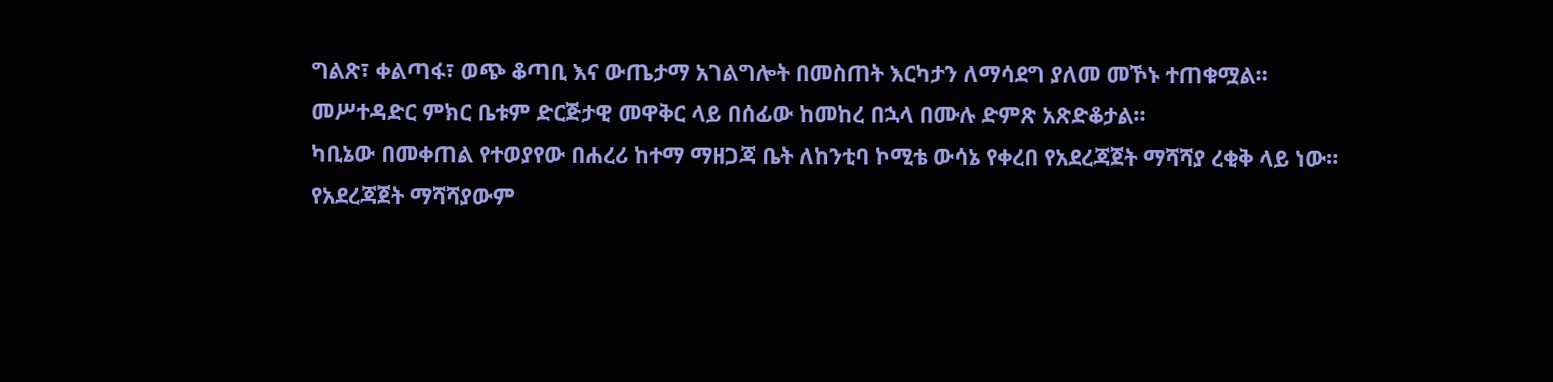ግልጽ፣ ቀልጣፋ፣ ወጭ ቆጣቢ እና ውጤታማ አገልግሎት በመስጠት እርካታን ለማሳደግ ያለመ መኾኑ ተጠቁሟል።
መሥተዳድር ምክር ቤቱም ድርጅታዊ መዋቅር ላይ በሰፊው ከመከረ በኋላ በሙሉ ድምጽ አጽድቆታል።
ካቢኔው በመቀጠል የተወያየው በሐረሪ ከተማ ማዘጋጃ ቤት ለከንቲባ ኮሚቴ ውሳኔ የቀረበ የአደረጃጀት ማሻሻያ ረቂቅ ላይ ነው።
የአደረጃጀት ማሻሻያውም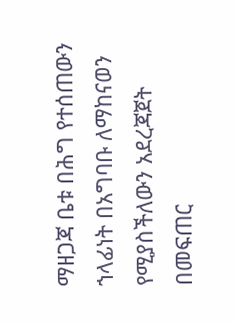ማዘጋጃ ቤቱ በሕግ የተሰጠውን ኀላፊነት በአግባቡ ለማከናወን የሚያስችለውን አደረጃጀት በመፍጠር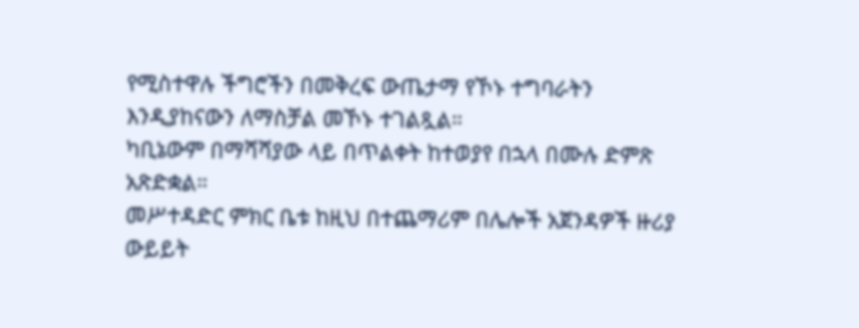የሚስተዋሉ ችግሮችን በመቅረፍ ውጤታማ የኾኑ ተግባራትን እንዲያከናውን ለማስቻል መኾኑ ተገልጿል።
ካቢኔውም በማሻሻያው ላይ በጥልቀት ከተወያየ በኋላ በሙሉ ድምጽ አጽድቋል።
መሥተዳድር ምክር ቤቱ ከዚህ በተጨማሪም በሌሎች አጀንዳዎች ዙሪያ ውይይት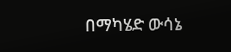በማካሄድ ውሳኔ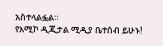አስተላልፏል።
የአሚኮ ዲጂታል ሚዲያ ቤተሰብ ይሁኑ!